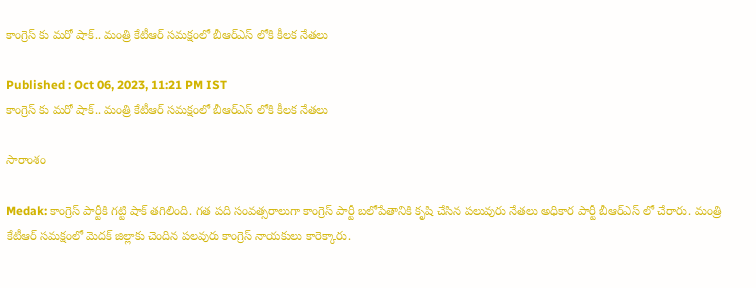కాంగ్రెస్ కు మ‌రో షాక్.. మంత్రి కేటీఆర్ స‌మ‌క్షంలో బీఆర్ఎస్ లోకి కీల‌క నేత‌లు

Published : Oct 06, 2023, 11:21 PM IST
కాంగ్రెస్ కు మ‌రో షాక్.. మంత్రి కేటీఆర్ స‌మ‌క్షంలో బీఆర్ఎస్ లోకి కీల‌క నేత‌లు

సారాంశం

Medak: కాంగ్రెస్ పార్టీకి గ‌ట్టి షాక్ త‌గిలింది. గత పది సంవత్సరాలుగా కాంగ్రెస్ పార్టీ బలోపేతానికి కృషి చేసిన ప‌లువురు నేత‌లు అధికార పార్టీ బీఆర్ఎస్ లో చేరారు. మంత్రి కేటీఆర్ స‌మ‌క్షంలో మెద‌క్ జిల్లాకు చెందిన ప‌ల‌వురు కాంగ్రెస్ నాయ‌కులు కారెక్కారు.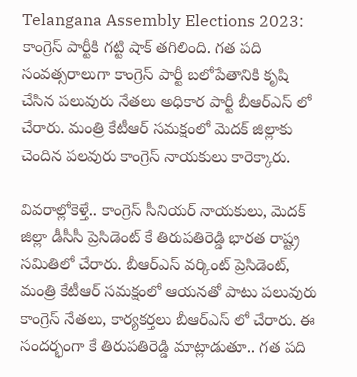Telangana Assembly Elections 2023: కాంగ్రెస్ పార్టీకి గ‌ట్టి షాక్ త‌గిలింది. గత పది సంవత్సరాలుగా కాంగ్రెస్ పార్టీ బలోపేతానికి కృషి చేసిన ప‌లువురు నేత‌లు అధికార పార్టీ బీఆర్ఎస్ లో చేరారు. మంత్రి కేటీఆర్ స‌మ‌క్షంలో మెద‌క్ జిల్లాకు చెందిన ప‌ల‌వురు కాంగ్రెస్ నాయ‌కులు కారెక్కారు.

వివ‌రాల్లోకెళ్తే.. కాంగ్రెస్ సీనియ‌ర్ నాయ‌కులు, మెదక్ జిల్లా డీసీసీ ప్రెసిడెంట్ కే తిరుపతిరెడ్డి భార‌త రాష్ట్ర స‌మితిలో చేరారు. బీఆర్ఎస్ వ‌ర్కింట్ ప్రెసిడెంట్, మంత్రి కేటీఆర్ స‌మ‌క్షంలో ఆయ‌న‌తో పాటు ప‌లువురు కాంగ్రెస్ నేత‌లు, కార్య‌క‌ర్త‌లు బీఆర్ఎస్ లో చేరారు. ఈ సంద‌ర్భంగా కే తిరుపతిరెడ్డి మాట్లాడుతూ.. గత పది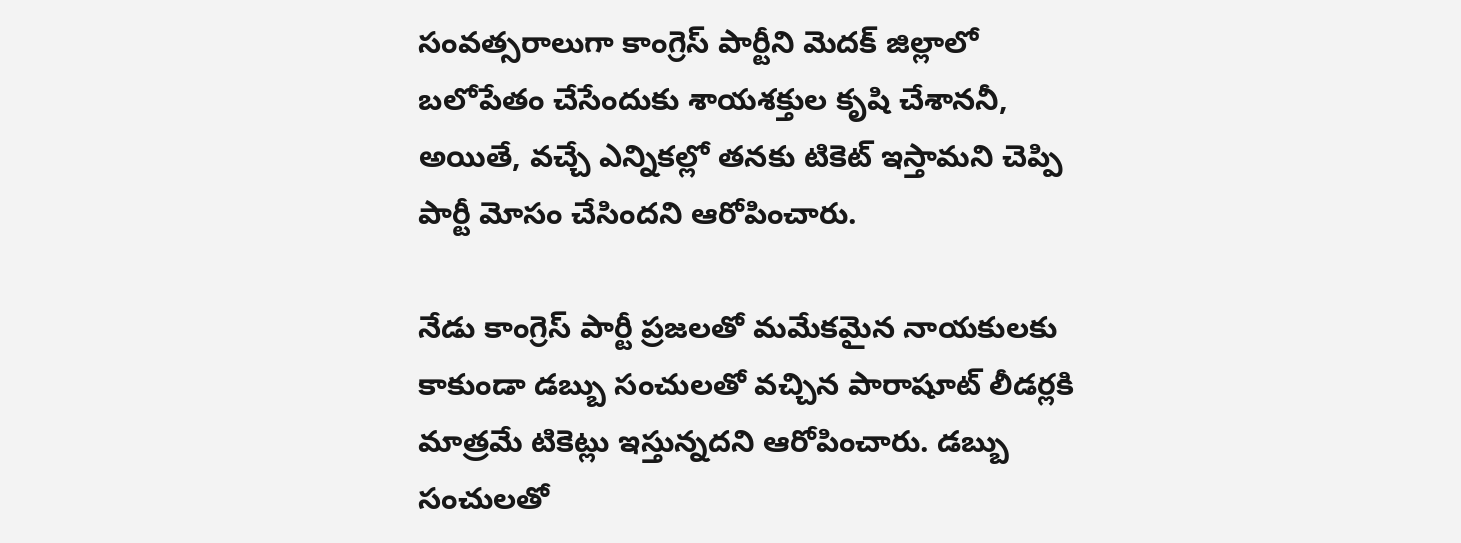సంవత్సరాలుగా కాంగ్రెస్ పార్టీని మెదక్ జిల్లాలో బలోపేతం చేసేందుకు శాయశక్తుల కృషి చేశాన‌నీ, అయితే, వ‌చ్చే ఎన్నిక‌ల్లో త‌న‌కు టికెట్ ఇస్తామని చెప్పి పార్టీ మోసం చేసిందని ఆరోపించారు.

నేడు కాంగ్రెస్ పార్టీ ప్రజలతో మమేకమైన నాయకులకు కాకుండా డబ్బు సంచులతో వచ్చిన పారాషూట్ లీడర్లకి మాత్రమే టికెట్లు ఇస్తున్న‌ద‌ని ఆరోపించారు. డబ్బు సంచులతో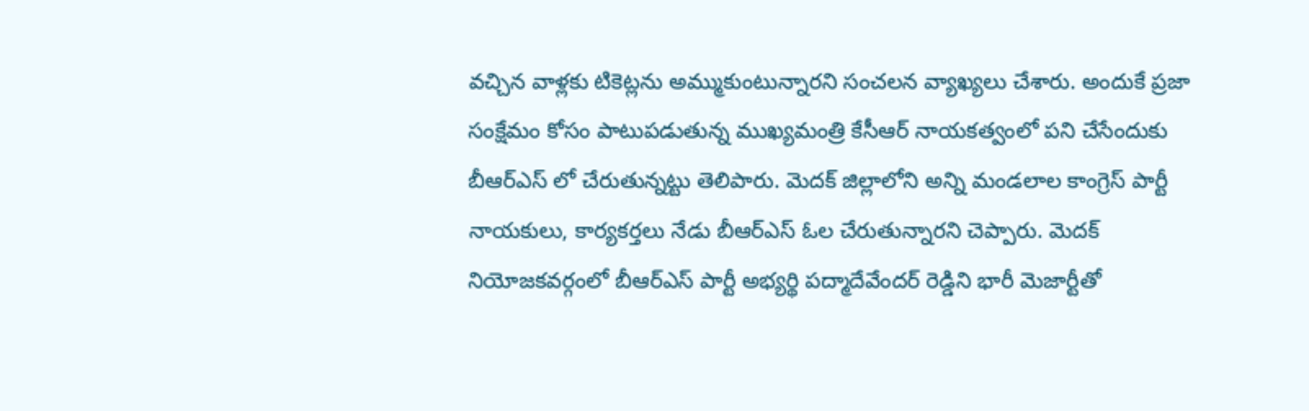వచ్చిన వాళ్లకు టికెట్లను అమ్ముకుంటున్నార‌ని సంచ‌ల‌న వ్యాఖ్య‌లు చేశారు. అందుకే ప్రజా సంక్షేమం కోసం పాటుపడుతున్న ముఖ్యమంత్రి కేసీఆర్ నాయకత్వంలో పని చేసేందుకు బీఆర్ఎస్ లో చేరుతున్న‌ట్టు తెలిపారు. మెదక్ జిల్లాలోని అన్ని మండలాల కాంగ్రెస్ పార్టీ నాయకులు, కార్యకర్తలు నేడు బీఆర్ఎస్ ఓల చేరుతున్నార‌ని చెప్పారు. మెదక్ నియోజకవర్గంలో బీఆర్ఎస్ పార్టీ అభ్యర్థి పద్మాదేవేందర్ రెడ్డిని భారీ మెజార్టీతో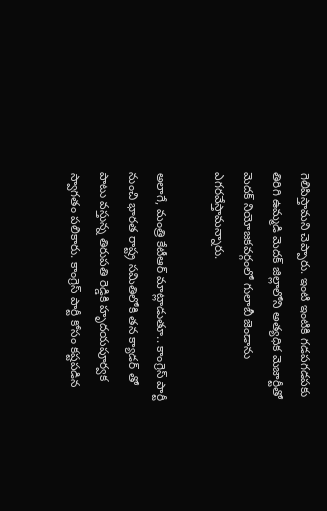గెలిపిస్తామ‌ని చెప్పారు. ఇంటి ఇంటికి గడపగడపకు తిరిగి ఉమ్మడి మెదక్ జిల్లాలోని అత్యధిక మెజార్టీతో మెదక్ నియోజకవర్గంలో గులాబీ జెండాను ఎగరవేస్తామ‌న్నారు.

అలాగే, మంత్రి కేటీఆర్ మాట్లాడుతూ.. కాంగ్రెస్ పార్టీ నుంచి భారత రాష్ట్ర సమితిలోకి తన క్యాడర్ తో పాటు వస్తున్న తిరుపతి రెడ్డికి హృదయపూర్వక స్వాగతం ప‌లికారు. కాంగ్రెస్ పార్టీ కోసం కష్టపడిన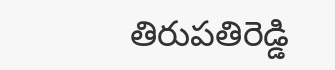తిరుపతిరెడ్డి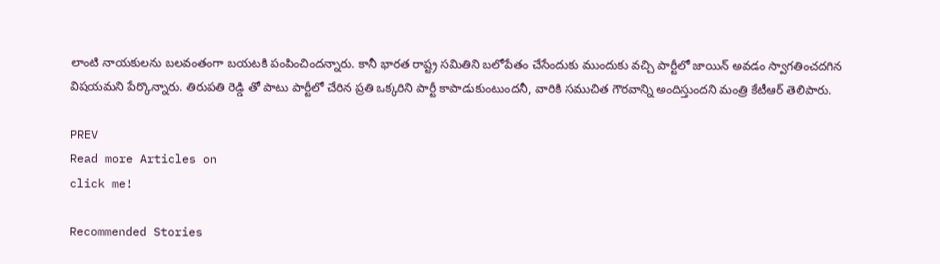లాంటి నాయకులను బలవంతంగా బయటకి పంపించిందన్నారు. కానీ భారత రాష్ట్ర సమితిని బలోపేతం చేసేందుకు ముందుకు వచ్చి పార్టీలో జాయిన్ అవడం స్వాగతించదగిన విషయమ‌ని పేర్కొన్నారు. తిరుపతి రెడ్డి తో పాటు పార్టీలో చేరిన ప్రతి ఒక్కరిని పార్టీ కాపాడుకుంటుందనీ, వారికి సముచిత గౌరవాన్ని అందిస్తుందని మంత్రి కేటీఆర్ తెలిపారు.

PREV
Read more Articles on
click me!

Recommended Stories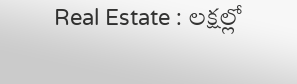Real Estate : లక్షల్లో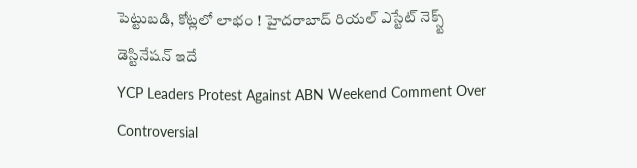పెట్టుబడి, కోట్లలో లాభం ! హైదరాబాద్ రియల్ ఎస్టేట్ నెక్స్ట్ డెస్టినేషన్ ఇదే
YCP Leaders Protest Against ABN Weekend Comment Over Controversial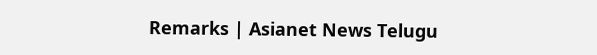Remarks | Asianet News Telugu